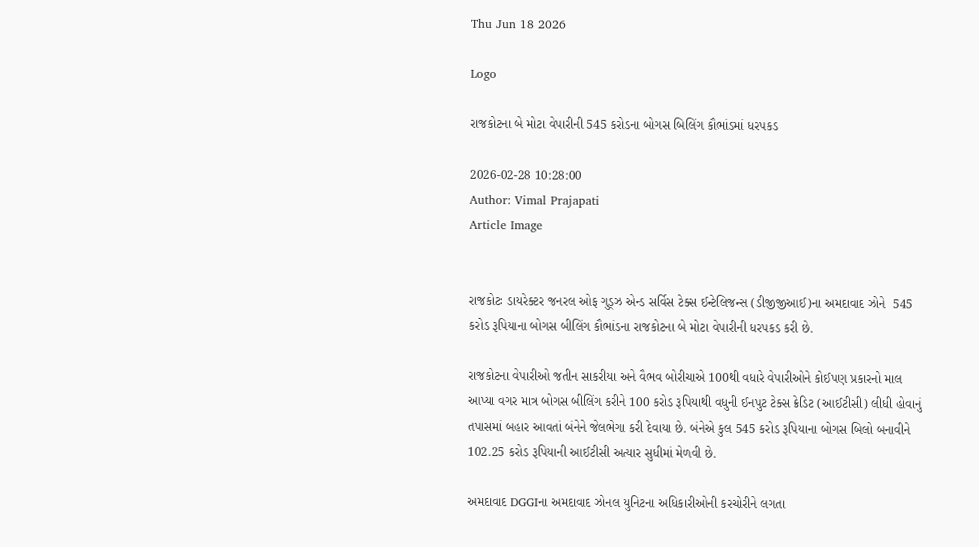Thu Jun 18 2026

Logo

રાજકોટના બે મોટા વેપારીની 545 કરોડના બોગસ બિલિંગ કૌભાંડમાં ધરપકડ

2026-02-28 10:28:00
Author: Vimal Prajapati
Article Image


રાજકોટઃ ડાયરેક્ટર જનરલ ઓફ ગુડ્ઝ એન્ડ સર્વિસ ટેક્સ ઈન્ટેલિજન્સ (ડીજીજીઆઈ)ના અમદાવાદ ઝોને  545 કરોડ રૂપિયાના બોગસ બીલિંગ કૌભાંડના રાજકોટના બે મોટા વેપારીની ધરપકડ કરી છે.

રાજકોટના વેપારીઓ જતીન સાકરીયા અને વૈભવ બોરીચાએ 100થી વધારે વેપારીઓને કોઈપણ પ્રકારનો માલ આપ્યા વગર માત્ર બોગસ બીલિંગ કરીને 100 કરોડ રૂપિયાથી વધુની ઈનપુટ ટેક્સ ક્રેડિટ (આઈટીસી) લીધી હોવાનું તપાસમાં બહાર આવતાં બંનેને જેલભેગા કરી દેવાયા છે. બંનેએ કુલ 545 કરોડ રૂપિયાના બોગસ બિલો બનાવીને 102.25 કરોડ રૂપિયાની આઈટીસી અત્યાર સુધીમાં મેળવી છે.

અમદાવાદ DGGIના અમદાવાદ ઝોનલ યુનિટના અધિકારીઓની કરચોરીને લગતા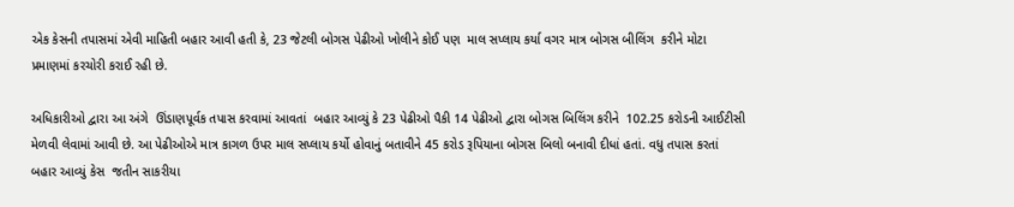એક કેસની તપાસમાં એવી માહિતી બહાર આવી હતી કે, 23 જેટલી બોગસ પેઢીઓ ખોલીને કોઈ પણ  માલ સપ્લાય કર્યા વગર માત્ર બોગસ બીલિંગ  કરીને મોટા પ્રમાણમાં કરચોરી કરાઈ રહી છે.

અધિકારીઓ દ્વારા આ અંગે  ઊંડાણપૂર્વક તપાસ કરવામાં આવતાં  બહાર આવ્યું કે 23 પેઢીઓ પૈકી 14 પેઢીઓ દ્વારા બોગસ બિલિંગ કરીને  102.25 કરોડની આઈટીસી  મેળવી લેવામાં આવી છે. આ પેઢીઓએ માત્ર કાગળ ઉપર માલ સપ્લાય કર્યો હોવાનું બતાવીને 45 કરોડ રૂપિયાના બોગસ બિલો બનાવી દીધાં હતાં. વધુ તપાસ કરતાં બહાર આવ્યું કેસ  જતીન સાકરીયા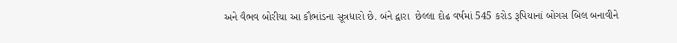અને વૈભવ બોરીચા આ કૌભાંડના સૂત્રધારો છે. બંને દ્વારા  છેલ્લા દોઢ વર્ષમાં 545 કરોડ રૂપિયાનાં બોગસ બિલ બનાવીને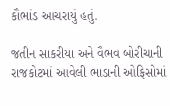કૌભાંડ આચરાયું હતું.

જતીન સાકરીયા અને વૈભવ બોરીચાની રાજકોટમાં આવેલી ભાડાની ઓફિસોમાં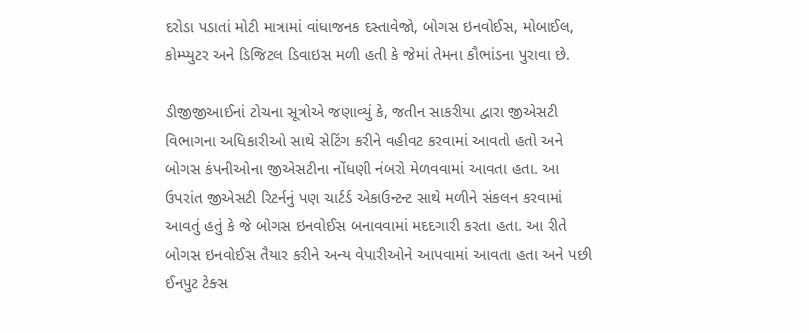દરોડા પડાતાં મોટી માત્રામાં વાંધાજનક દસ્તાવેજો, બોગસ ઇનવોઈસ, મોબાઈલ, કોમ્પ્યુટર અને ડિજિટલ ડિવાઇસ મળી હતી કે જેમાં તેમના કૌભાંડના પુરાવા છે.

ડીજીજીઆઈનાં ટોચના સૂત્રોએ જણાવ્યું કે, જતીન સાકરીયા દ્વારા જીએસટી વિભાગના અધિકારીઓ સાથે સેટિંગ કરીને વહીવટ કરવામાં આવતો હતો અને બોગસ કંપનીઓના જીએસટીના નોંધણી નંબરો મેળવવામાં આવતા હતા. આ ઉપરાંત જીએસટી રિટર્નનું પણ ચાર્ટર્ડ એકાઉન્ટન્ટ સાથે મળીને સંકલન કરવામાં આવતું હતું કે જે બોગસ ઇનવોઈસ બનાવવામાં મદદગારી કરતા હતા. આ રીતે બોગસ ઇનવોઈસ તૈયાર કરીને અન્ય વેપારીઓને આપવામાં આવતા હતા અને પછી ઈનપુટ ટેક્સ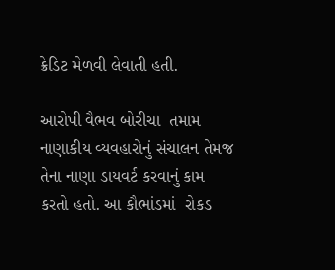ક્રેડિટ મેળવી લેવાતી હતી.

આરોપી વૈભવ બોરીચા  તમામ નાણાકીય વ્યવહારોનું સંચાલન તેમજ તેના નાણા ડાયવર્ટ કરવાનું કામ  કરતો હતો. આ કૌભાંડમાં  રોકડ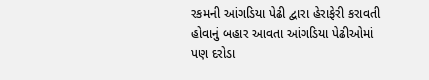રકમની આંગડિયા પેઢી દ્વારા હેરાફેરી કરાવતી હોવાનું બહાર આવતા આંગડિયા પેઢીઓમાં પણ દરોડા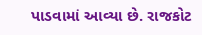પાડવામાં આવ્યા છે. રાજકોટ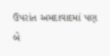ઉપરાંત અમદાવાદમાં પણ બે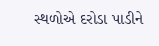સ્થળોએ દરોડા પાડીને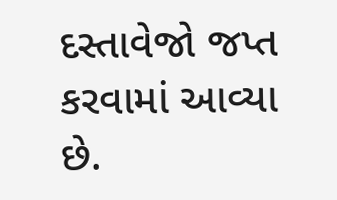દસ્તાવેજો જપ્ત કરવામાં આવ્યા છે.